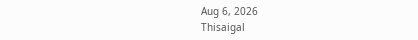Aug 6, 2026
Thisaigal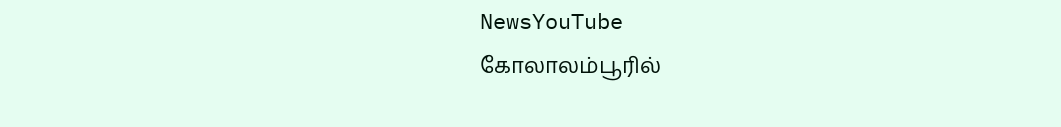NewsYouTube
கோலாலம்பூரில்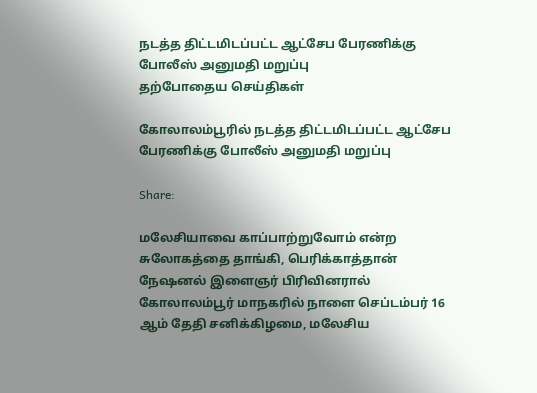நடத்த திட்டமிடப்பட்ட ஆட்சேப பேரணிக்கு போலீஸ் அனுமதி மறுப்பு
தற்போதைய செய்திகள்

கோலாலம்பூரில் நடத்த திட்டமிடப்பட்ட ஆட்சேப பேரணிக்கு போலீஸ் அனுமதி மறுப்பு

Share:

மலேசியாவை காப்பாற்றுவோம் என்ற சுலோகத்தை தாங்கி, பெரிக்காத்தான் நேஷனல் இளைஞர் பிரிவினரால் கோலாலம்பூர் மாநகரில் நாளை செப்டம்பர் 16 ஆம் தேதி சனிக்கிழமை, மலேசிய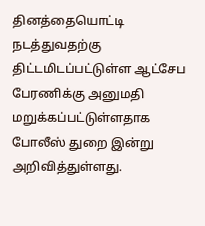தினத்தையொட்டி நடத்துவதற்கு திட்டமிடப்பட்டுள்ள ஆட்சேப பேரணிக்கு அனுமதி மறுக்கப்பட்டுள்ளதாக போலீஸ் துறை இன்று அறிவித்துள்ளது.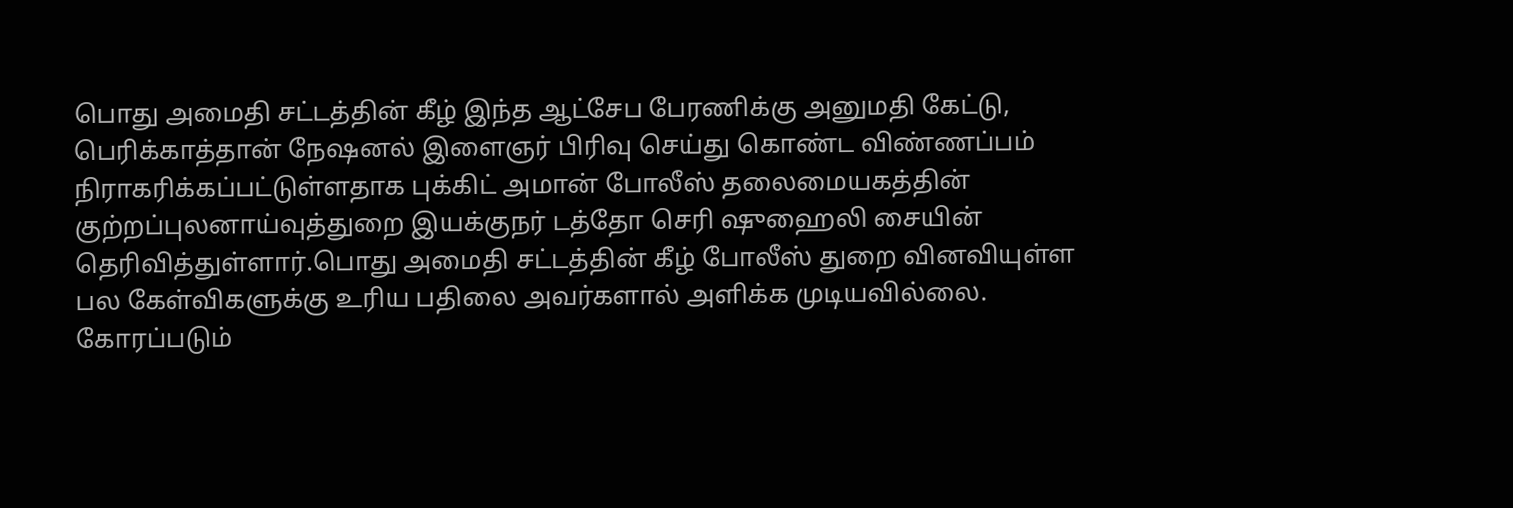பொது அமைதி சட்டத்தின் கீழ் இந்த ஆட்சேப பேரணிக்கு அனுமதி கேட்டு, பெரிக்காத்தான் நேஷனல் இளைஞர் பிரிவு செய்து கொண்ட விண்ணப்பம் நிராகரிக்கப்பட்டுள்ளதாக புக்கிட் அமான் போலீஸ் தலைமையகத்தின் குற்றப்புலனாய்வுத்துறை இயக்குநர் டத்தோ செரி ஷுஹைலி சையின் தெரிவித்துள்ளார்.பொது அமைதி சட்டத்தின் கீழ் போலீஸ் துறை வினவியுள்ள பல கேள்விகளுக்கு உரிய பதிலை அவர்களால் அளிக்க முடியவில்லை. கோரப்படும்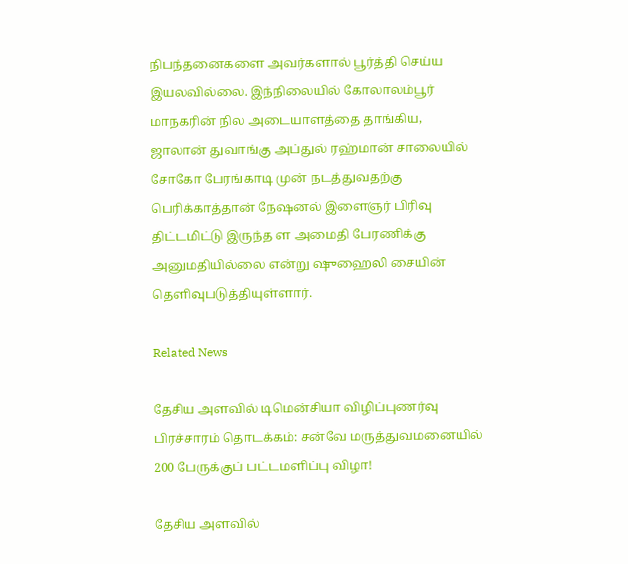நிபந்தனைகளை அவர்களால் பூர்த்தி செய்ய இயலவில்லை. இந்நிலையில் கோலாலம்பூர் மாநகரின் நில அடையாளத்தை தாங்கிய, ஜாலான் துவாங்கு அப்துல் ரஹ்மான் சாலையில் சோகோ பேரங்காடி முன் நடத்துவதற்கு பெரிக்காத்தான் நேஷனல் இளைஞர் பிரிவு திட்டமிட்டு இருந்த ள அமைதி பேரணிக்கு அனுமதியில்லை என்று ஷுஹைலி சையின் தெளிவுபடுத்தியுள்ளார்.

Related News

தேசிய அளவில் டிமென்சியா விழிப்புணர்வு பிரச்சாரம் தொடக்கம்: சன்வே மருத்துவமனையில் 200 பேருக்குப் பட்டமளிப்பு விழா!

தேசிய அளவில்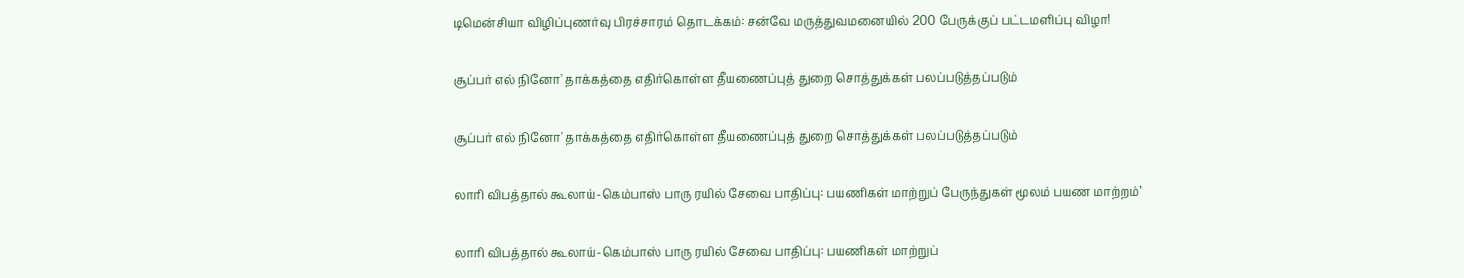டிமென்சியா விழிப்புணர்வு பிரச்சாரம் தொடக்கம்: சன்வே மருத்துவமனையில் 200 பேருக்குப் பட்டமளிப்பு விழா!

சூப்பர் எல் நினோ' தாக்கத்தை எதிர்கொள்ள தீயணைப்புத் துறை சொத்துக்கள் பலப்படுத்தப்படும்

சூப்பர் எல் நினோ' தாக்கத்தை எதிர்கொள்ள தீயணைப்புத் துறை சொத்துக்கள் பலப்படுத்தப்படும்

லாரி விபத்தால் கூலாய்-கெம்பாஸ் பாரு ரயில் சேவை பாதிப்பு: பயணிகள் மாற்றுப் பேருந்துகள் மூலம் பயண மாற்றம்’

லாரி விபத்தால் கூலாய்-கெம்பாஸ் பாரு ரயில் சேவை பாதிப்பு: பயணிகள் மாற்றுப்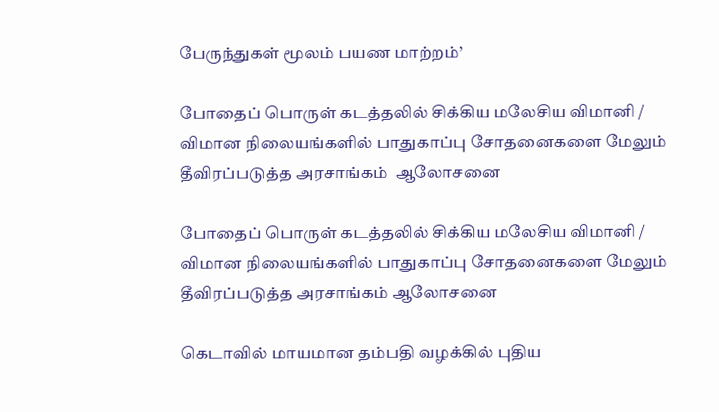பேருந்துகள் மூலம் பயண மாற்றம்’

போதைப் பொருள் கடத்தலில் சிக்கிய மலேசிய விமானி / விமான நிலையங்களில் பாதுகாப்பு சோதனைகளை மேலும் தீவிரப்படுத்த அரசாங்கம்  ஆலோசனை

போதைப் பொருள் கடத்தலில் சிக்கிய மலேசிய விமானி / விமான நிலையங்களில் பாதுகாப்பு சோதனைகளை மேலும் தீவிரப்படுத்த அரசாங்கம் ஆலோசனை

கெடாவில் மாயமான தம்பதி வழக்கில் புதிய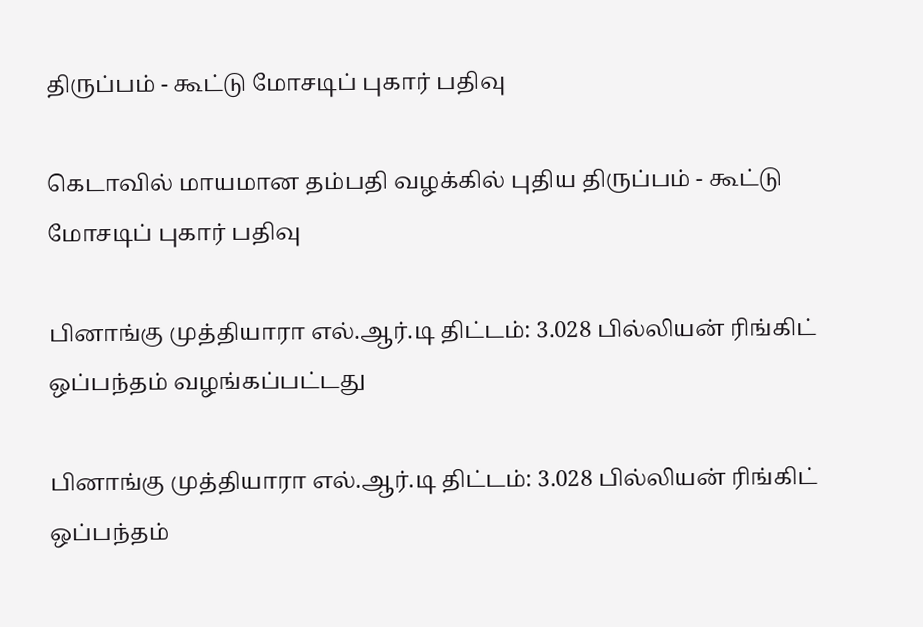திருப்பம் - கூட்டு மோசடிப் புகார் பதிவு

கெடாவில் மாயமான தம்பதி வழக்கில் புதிய திருப்பம் - கூட்டு மோசடிப் புகார் பதிவு

பினாங்கு முத்தியாரா எல்.ஆர்.டி திட்டம்: 3.028 பில்லியன் ரிங்கிட் ஒப்பந்தம் வழங்கப்பட்டது

பினாங்கு முத்தியாரா எல்.ஆர்.டி திட்டம்: 3.028 பில்லியன் ரிங்கிட் ஒப்பந்தம்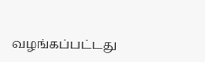வழங்கப்பட்டது